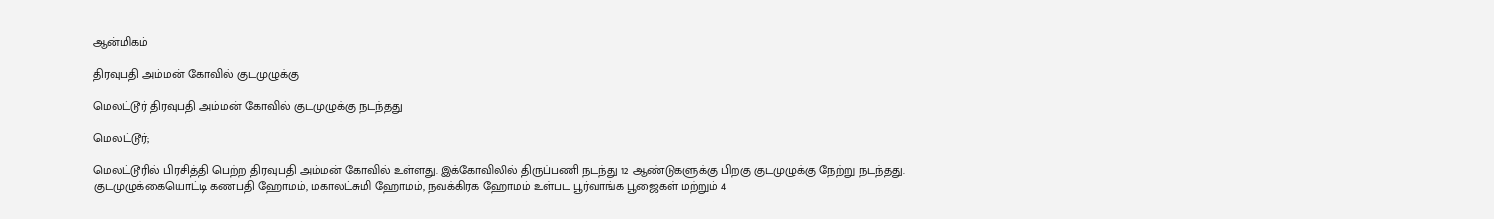ஆன்மிகம்

திரவுபதி அம்மன் கோவில் குடமுழுக்கு

மெலட்டூர் திரவுபதி அம்மன் கோவில் குடமுழுக்கு நடந்தது

மெலட்டூர்;

மெலட்டூரில் பிரசித்தி பெற்ற திரவுபதி அம்மன் கோவில் உள்ளது. இக்கோவிலில் திருப்பணி நடந்து 12 ஆண்டுகளுக்கு பிறகு குடமுழுக்கு நேற்று நடந்தது. குடமுழுக்கையொட்டி கணபதி ஹோமம், மகாலட்சுமி ஹோமம், நவக்கிரக ஹோமம் உள்பட பூர்வாங்க பூஜைகள் மற்றும் 4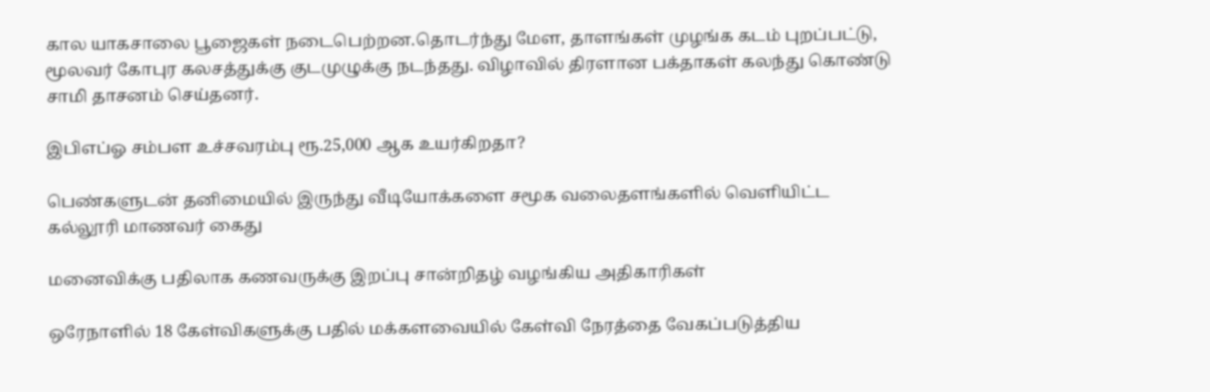கால யாகசாலை பூஜைகள் நடைபெற்றன.தொடர்ந்து மேள, தாளங்கள் முழங்க கடம் புறப்பட்டு, மூலவர் கோபுர கலசத்துக்கு குடமுழுக்கு நடந்தது. விழாவில் திரளான பக்தாகள் கலந்து கொண்டு சாமி தாசனம் செய்தனர்.

இபிஎப்ஓ சம்பள உச்சவரம்பு ரூ.25,000 ஆக உயர்கிறதா?

பெண்களுடன் தனிமையில் இருந்து வீடியோக்களை சமூக வலைதளங்களில் வெளியிட்ட கல்லூரி மாணவர் கைது

மனைவிக்கு பதிலாக கணவருக்கு இறப்பு சான்றிதழ் வழங்கிய அதிகாரிகள்

ஒரேநாளில் 18 கேள்விகளுக்கு பதில் மக்களவையில் கேள்வி நேரத்தை வேகப்படுத்திய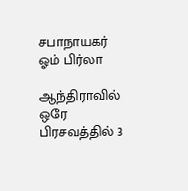சபாநாயகர் ஓம் பிர்லா

ஆந்திராவில் ஒரே பிரசவத்தில் 3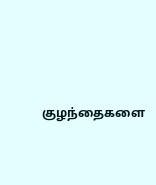குழந்தைகளை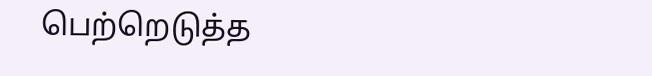பெற்றெடுத்த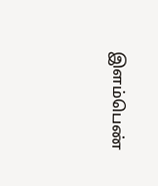இளம்பெண்